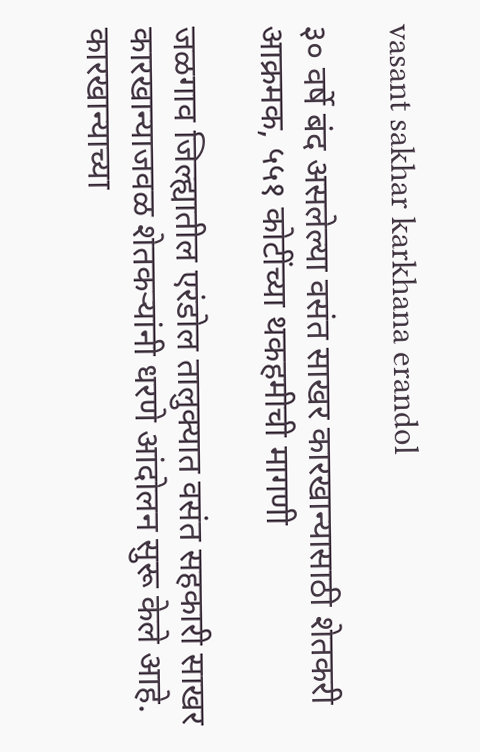vasant sakhar karkhana erandol

३० वर्षे बंद असलेल्या वसंत साखर कारखान्यासाठी शेतकरी आक्रमक, ५५१ कोटींच्या थकहमीची मागणी

जळगाव जिल्ह्यातील एरंडोल तालुक्यात वसंत सहकारी साखर कारखान्याजवळ शेतकऱ्यांनी धरणे आंदोलन सुरू केले आहे. कारखान्याच्या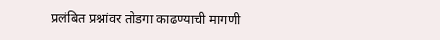प्रलंबित प्रश्नांवर तोडगा काढण्याची मागणी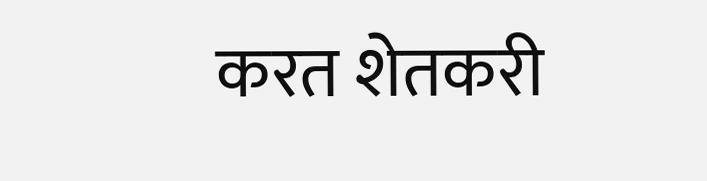करत शेतकरी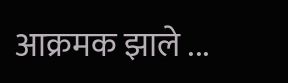आक्रमक झाले ...